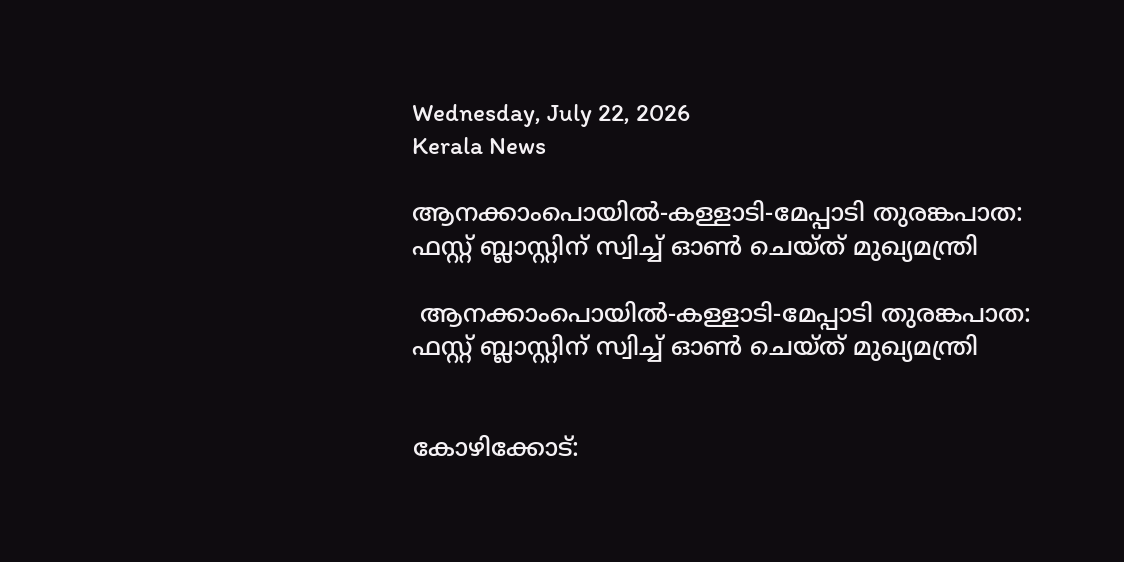Wednesday, July 22, 2026
Kerala News

ആനക്കാംപൊയില്‍-കള്ളാടി-മേപ്പാടി തുരങ്കപാത: ഫസ്റ്റ് ബ്ലാസ്റ്റിന് സ്വിച്ച് ഓണ്‍ ചെയ്ത് മുഖ്യമന്ത്രി

 ആനക്കാംപൊയില്‍-കള്ളാടി-മേപ്പാടി തുരങ്കപാത: ഫസ്റ്റ് ബ്ലാസ്റ്റിന് സ്വിച്ച് ഓണ്‍ ചെയ്ത് മുഖ്യമന്ത്രി


കോഴിക്കോട്: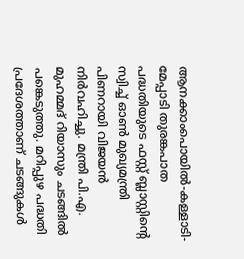ആനക്കാംപൊയില്‍-കള്ളാടി-മേപ്പാടി തുരങ്കപാത പദ്ധതിയുടെ ഫസ്റ്റ് ബ്ലാസ്റ്റിന്റെ സ്വിച്ച് ഓണ്‍ മുഖ്യമന്ത്രി പിണറായി വിജയന്‍ നിര്‍വഹിച്ചു. മന്ത്രി പി.എ. മുഹമ്മദ് റിയാസും ചടങ്ങില്‍ പങ്കെടുത്തു. മറിപ്പുഴ പദ്ധതി പ്രദേശത്താണ് ചടങ്ങുകള്‍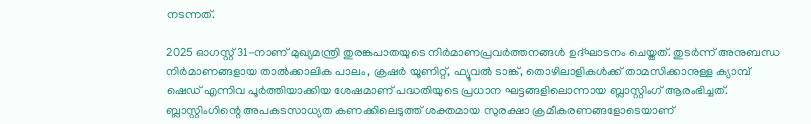നടന്നത്.

2025 ഓഗസ്റ്റ് 31-നാണ് മുഖ്യമന്ത്രി തുരങ്കപാതയുടെ നിര്‍മാണപ്രവര്‍ത്തനങ്ങള്‍ ഉദ്ഘാടനം ചെയ്തത്. തുടര്‍ന്ന് അനുബന്ധ നിര്‍മാണങ്ങളായ താല്‍ക്കാലിക പാലം, ക്രഷര്‍ യൂണിറ്റ്, ഫ്യൂവല്‍ ടാങ്ക്, തൊഴിലാളികള്‍ക്ക് താമസിക്കാനുള്ള ക്യാമ്പ് ഷെഡ് എന്നിവ പൂര്‍ത്തിയാക്കിയ ശേഷമാണ് പദ്ധതിയുടെ പ്രധാന ഘട്ടങ്ങളിലൊന്നായ ബ്ലാസ്റ്റിംഗ് ആരംഭിച്ചത്. ബ്ലാസ്റ്റിംഗിന്റെ അപകടസാധ്യത കണക്കിലെടുത്ത് ശക്തമായ സുരക്ഷാ ക്രമീകരണങ്ങളോടെയാണ്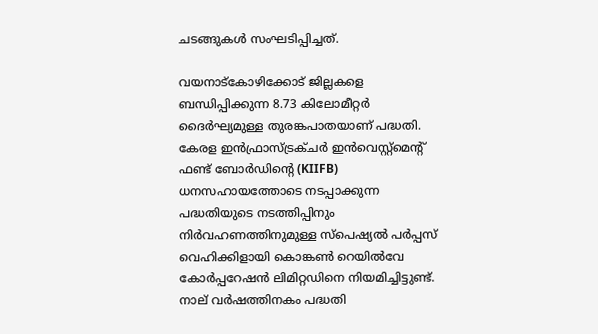ചടങ്ങുകള്‍ സംഘടിപ്പിച്ചത്.

വയനാട്‌കോഴിക്കോട് ജില്ലകളെ ബന്ധിപ്പിക്കുന്ന 8.73 കിലോമീറ്റര്‍ ദൈര്‍ഘ്യമുള്ള തുരങ്കപാതയാണ് പദ്ധതി. കേരള ഇന്‍ഫ്രാസ്ട്രക്ചര്‍ ഇന്‍വെസ്റ്റ്മെന്റ് ഫണ്ട് ബോര്‍ഡിന്റെ (KIIFB) ധനസഹായത്തോടെ നടപ്പാക്കുന്ന പദ്ധതിയുടെ നടത്തിപ്പിനും നിര്‍വഹണത്തിനുമുള്ള സ്‌പെഷ്യല്‍ പര്‍പ്പസ് വെഹിക്കിളായി കൊങ്കണ്‍ റെയില്‍വേ കോര്‍പ്പറേഷന്‍ ലിമിറ്റഡിനെ നിയമിച്ചിട്ടുണ്ട്. നാല് വര്‍ഷത്തിനകം പദ്ധതി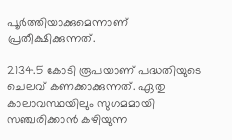പൂര്‍ത്തിയാക്കുമെന്നാണ് പ്രതീക്ഷിക്കുന്നത്.

2134.5 കോടി രൂപയാണ് പദ്ധതിയുടെ ചെലവ് കണക്കാക്കുന്നത്. ഏതു കാലാവസ്ഥയിലും സുഗമമായി സഞ്ചരിക്കാന്‍ കഴിയുന്ന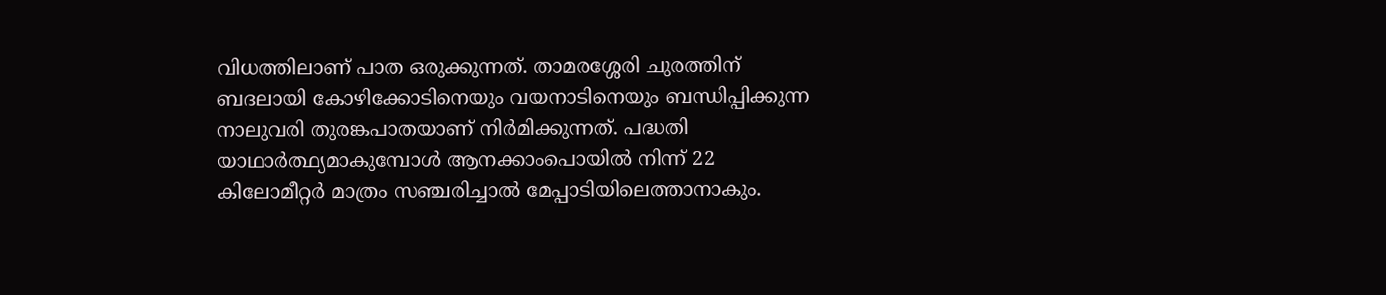വിധത്തിലാണ് പാത ഒരുക്കുന്നത്. താമരശ്ശേരി ചുരത്തിന് ബദലായി കോഴിക്കോടിനെയും വയനാടിനെയും ബന്ധിപ്പിക്കുന്ന നാലുവരി തുരങ്കപാതയാണ് നിര്‍മിക്കുന്നത്. പദ്ധതി യാഥാര്‍ത്ഥ്യമാകുമ്പോള്‍ ആനക്കാംപൊയില്‍ നിന്ന് 22 കിലോമീറ്റര്‍ മാത്രം സഞ്ചരിച്ചാല്‍ മേപ്പാടിയിലെത്താനാകും.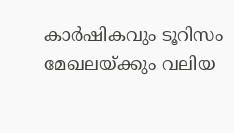കാര്‍ഷികവും ടൂറിസം മേഖലയ്ക്കും വലിയ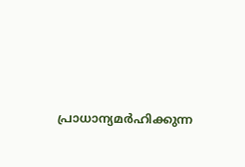പ്രാധാന്യമര്‍ഹിക്കുന്ന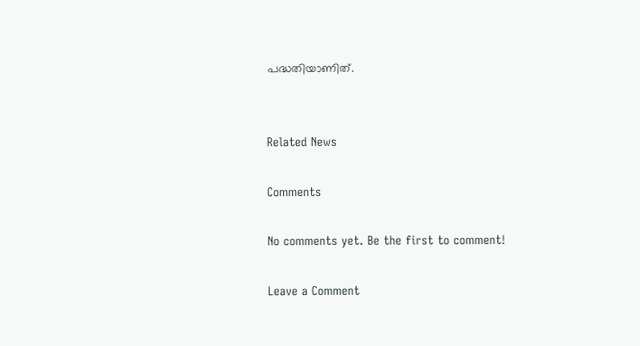പദ്ധതിയാണിത്.


Related News

Comments

No comments yet. Be the first to comment!

Leave a Comment